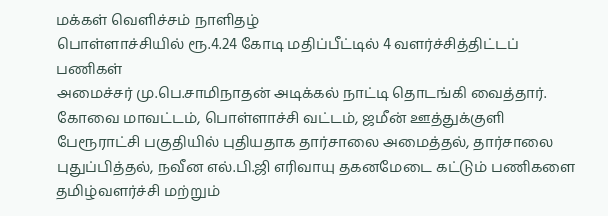மக்கள் வெளிச்சம் நாளிதழ்
பொள்ளாச்சியில் ரூ.4.24 கோடி மதிப்பீட்டில் 4 வளர்ச்சித்திட்டப் பணிகள்
அமைச்சர் மு.பெ.சாமிநாதன் அடிக்கல் நாட்டி தொடங்கி வைத்தார்.
கோவை மாவட்டம், பொள்ளாச்சி வட்டம், ஜமீன் ஊத்துக்குளி பேரூராட்சி பகுதியில் புதியதாக தார்சாலை அமைத்தல், தார்சாலை புதுப்பித்தல், நவீன எல்.பி.ஜி எரிவாயு தகனமேடை கட்டும் பணிகளை தமிழ்வளர்ச்சி மற்றும்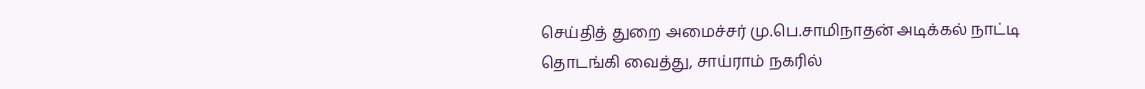செய்தித் துறை அமைச்சர் மு.பெ.சாமிநாதன் அடிக்கல் நாட்டி தொடங்கி வைத்து, சாய்ராம் நகரில்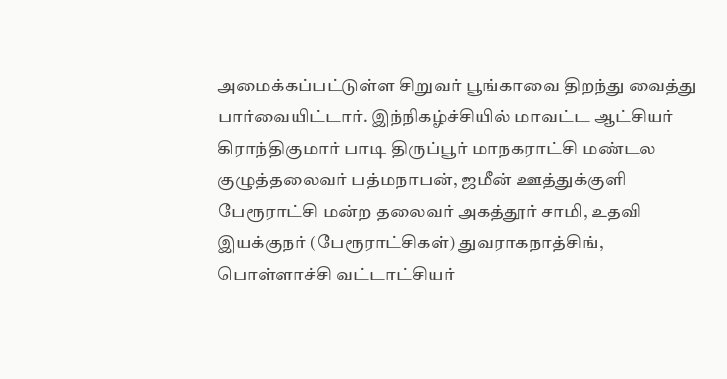அமைக்கப்பட்டுள்ள சிறுவர் பூங்காவை திறந்து வைத்து பார்வையிட்டார். இந்நிகழ்ச்சியில் மாவட்ட ஆட்சியர் கிராந்திகுமார் பாடி திருப்பூர் மாநகராட்சி மண்டல குழுத்தலைவர் பத்மநாபன், ஜமீன் ஊத்துக்குளி பேரூராட்சி மன்ற தலைவர் அகத்தூர் சாமி, உதவி இயக்குநர் (பேரூராட்சிகள்) துவராகநாத்சிங், பொள்ளாச்சி வட்டாட்சியர்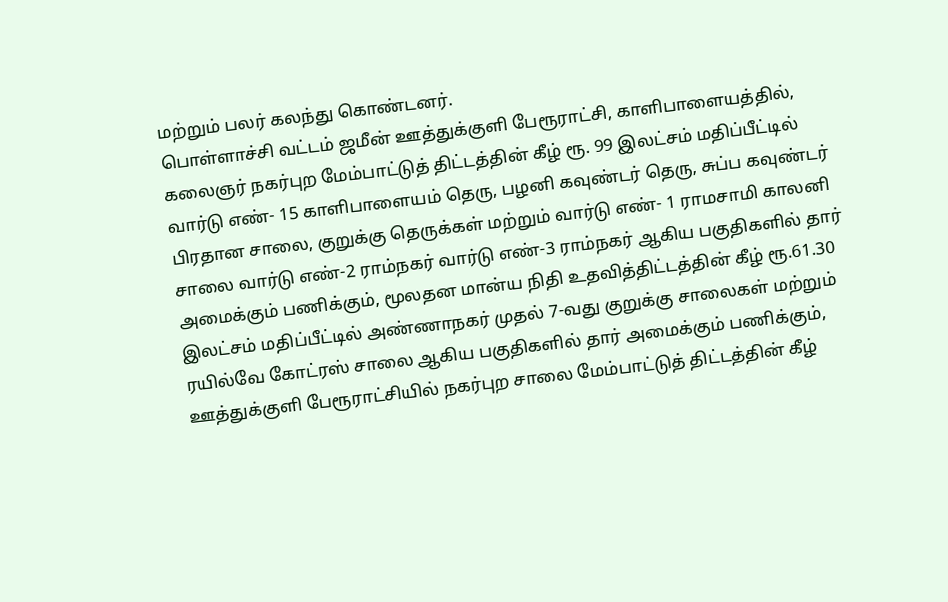மற்றும் பலர் கலந்து கொண்டனர்.
பொள்ளாச்சி வட்டம் ஜமீன் ஊத்துக்குளி பேரூராட்சி, காளிபாளையத்தில், கலைஞர் நகர்புற மேம்பாட்டுத் திட்டத்தின் கீழ் ரூ. 99 இலட்சம் மதிப்பீட்டில் வார்டு எண்- 15 காளிபாளையம் தெரு, பழனி கவுண்டர் தெரு, சுப்ப கவுண்டர் பிரதான சாலை, குறுக்கு தெருக்கள் மற்றும் வார்டு எண்- 1 ராமசாமி காலனி சாலை வார்டு எண்-2 ராம்நகர் வார்டு எண்-3 ராம்நகர் ஆகிய பகுதிகளில் தார் அமைக்கும் பணிக்கும், மூலதன மான்ய நிதி உதவித்திட்டத்தின் கீழ் ரூ.61.30 இலட்சம் மதிப்பீட்டில் அண்ணாநகர் முதல் 7-வது குறுக்கு சாலைகள் மற்றும் ரயில்வே கோட்ரஸ் சாலை ஆகிய பகுதிகளில் தார் அமைக்கும் பணிக்கும், ஊத்துக்குளி பேரூராட்சியில் நகர்புற சாலை மேம்பாட்டுத் திட்டத்தின் கீழ்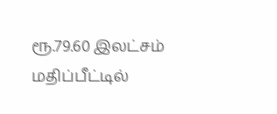ரூ.79.60 இலட்சம் மதிப்பீட்டில்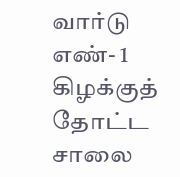வார்டு எண்- 1 கிழக்குத் தோட்ட சாலை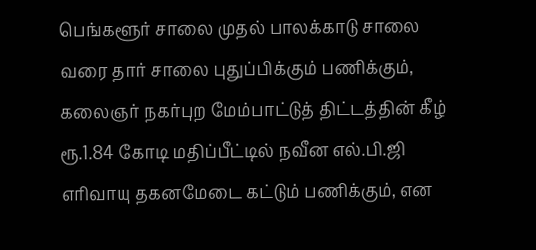பெங்களூர் சாலை முதல் பாலக்காடு சாலை வரை தார் சாலை புதுப்பிக்கும் பணிக்கும், கலைஞர் நகர்புற மேம்பாட்டுத் திட்டத்தின் கீழ் ரூ.1.84 கோடி மதிப்பீட்டில் நவீன எல்.பி.ஜி எரிவாயு தகனமேடை கட்டும் பணிக்கும், என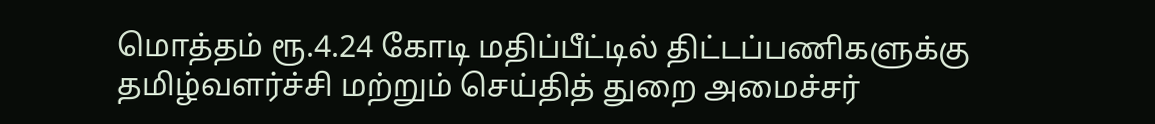மொத்தம் ரூ.4.24 கோடி மதிப்பீட்டில் திட்டப்பணிகளுக்கு தமிழ்வளர்ச்சி மற்றும் செய்தித் துறை அமைச்சர்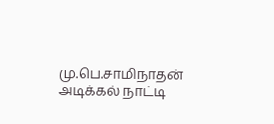மு.பெ.சாமிநாதன் அடிக்கல் நாட்டி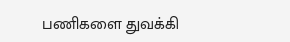பணிகளை துவக்கி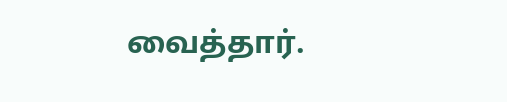வைத்தார்.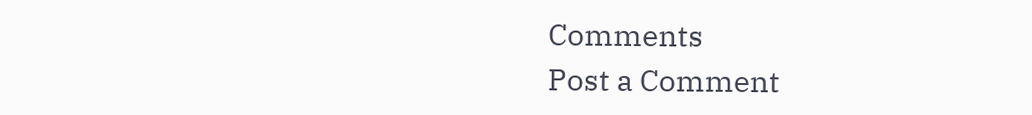Comments
Post a Comment